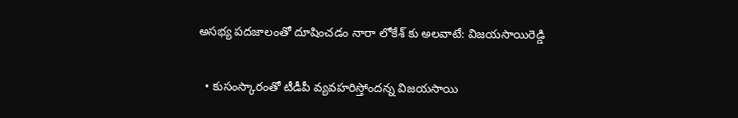అసభ్య పదజాలంతో దూషించడం నారా లోకేశ్ కు అలవాటే: విజయసాయిరెడ్డి

  • కుసంస్కారంతో టీడీపీ వ్యవహరిస్తోందన్న విజయసాయి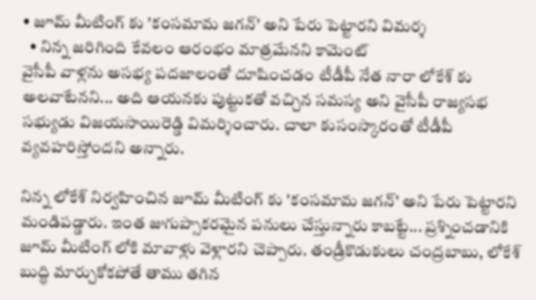• జూమ్ మీటింగ్ కు 'కంసమామ జగన్' అని పేరు పెట్టారని విమర్శ
  • నిన్న జరిగింది కేవలం ఆరంభం మాత్రమేనని కామెంట్
వైసీపీ వాళ్లను అసభ్య పదజాలంతో దూషించడం టీడీపీ నేత నారా లోకేశ్ కు అలవాటేనని... అది ఆయనకు పుట్టుకతో వచ్చిన సమస్య అని వైసీపీ రాజ్యసభ సభ్యుడు విజయసాయిరెడ్డి విమర్శించారు. చాలా కుసంస్కారంతో టీడీపీ వ్యవహరిస్తోందని అన్నారు.

నిన్న లోకేశ్ నిర్వహించిన జూమ్ మీటింగ్ కు 'కంసమామ జగన్' అని పేరు పెట్టారని మండిపడ్డారు. ఇంత జుగుప్సాకరమైన పనులు చేస్తున్నారు కాబట్టే... ప్రశ్నించడానికి జూమ్ మీటింగ్ లోకి మావాళ్లు వెళ్లారని చెప్పారు. తండ్రీకొడుకులు చంద్రబాబు, లోకేశ్ బుద్ధి మార్చుకోకపోతే తాము తగిన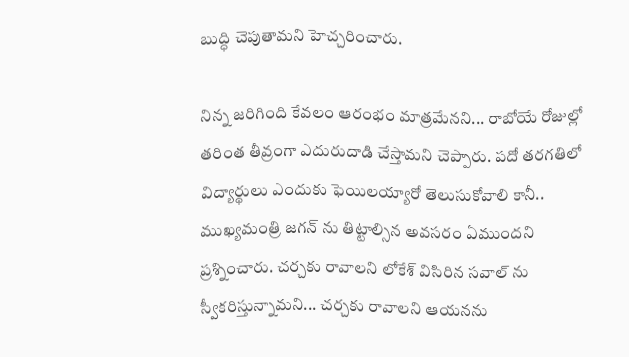బుద్ధి చెపుతామని హెచ్చరించారు.

నిన్న జరిగింది కేవలం ఆరంభం మాత్రమేనని... రాబోయే రోజుల్లో తరింత తీవ్రంగా ఎదురుదాడి చేస్తామని చెప్పారు. పదో తరగతిలో విద్యార్థులు ఎందుకు ఫెయిలయ్యారో తెలుసుకోవాలి కానీ.. ముఖ్యమంత్రి జగన్ ను తిట్టాల్సిన అవసరం ఏముందని ప్రశ్నించారు. చర్చకు రావాలని లోకేశ్ విసిరిన సవాల్ ను స్వీకరిస్తున్నామని... చర్చకు రావాలని ఆయనను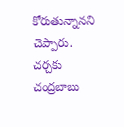కోరుతున్నానని చెప్పారు. చర్చకు చంద్రబాబు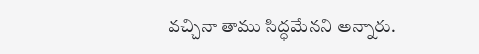వచ్చినా తాము సిద్ధమేనని అన్నారు.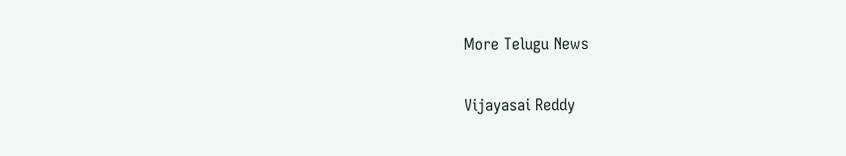More Telugu News

Vijayasai Reddy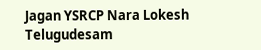Jagan YSRCP Nara Lokesh Telugudesam